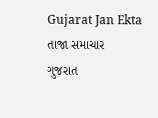Gujarat Jan Ekta
તાજા સમાચાર
ગુજરાત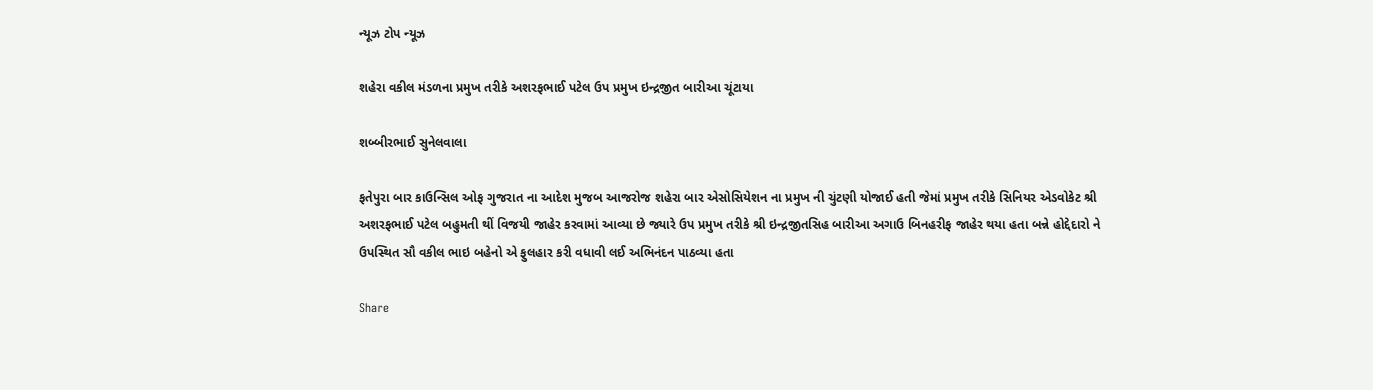ન્યૂઝ ટોપ ન્યૂઝ

શહેરા વકીલ મંડળના પ્રમુખ તરીકે અશરફભાઈ પટેલ ઉપ પ્રમુખ ઇન્દ્રજીત બારીઆ ચૂંટાયા

શબ્બીરભાઈ સુનેલવાલા

ફતેપુરા બાર કાઉન્સિલ ઓફ ગુજરાત ના આદેશ મુજબ આજરોજ શહેરા બાર એસોસિયેશન ના પ્રમુખ ની ચુંટણી યોજાઈ હતી જેમાં પ્રમુખ તરીકે સિનિયર એડવોકેટ શ્રી અશરફભાઈ પટેલ બહુમતી થીં વિજયી જાહેર કરવામાં આવ્યા છે જ્યારે ઉપ પ્રમુખ તરીકે શ્રી ઇન્દ્રજીતસિહ બારીઆ અગાઉ બિનહરીફ જાહેર થયા હતા બન્ને હોદ્દેદારો ને ઉપસ્થિત સૌ વકીલ ભાઇ બહેનો એ ફુલહાર કરી વધાવી લઈ અભિનંદન પાઠવ્યા હતા

Share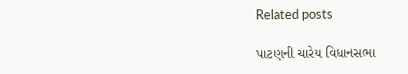Related posts

પાટણની ચારેય વિધાનસભા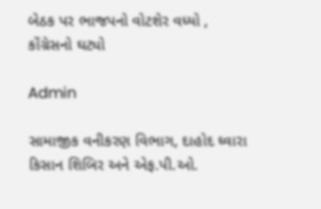બેઠક પર ભાજપનો વોટશેર વધ્યો , કોંગ્રેસનો ઘટ્યો

Admin

સામાજીક વનીકરણ વિભાગ, દાહોદ ઘ્વારા કિસાન શિબિર અને એફ.પી.ઓ.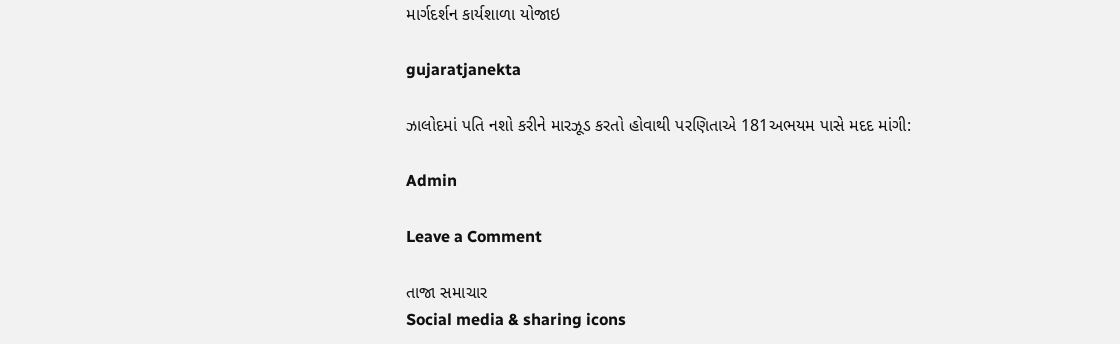માર્ગદર્શન કાર્યશાળા યોજાઇ

gujaratjanekta

ઝાલોદમાં પતિ નશો કરીને મારઝૂડ કરતો હોવાથી પરણિતાએ 181અભયમ પાસે મદદ માંગી:

Admin

Leave a Comment

તાજા સમાચાર
Social media & sharing icons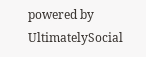powered by UltimatelySocial